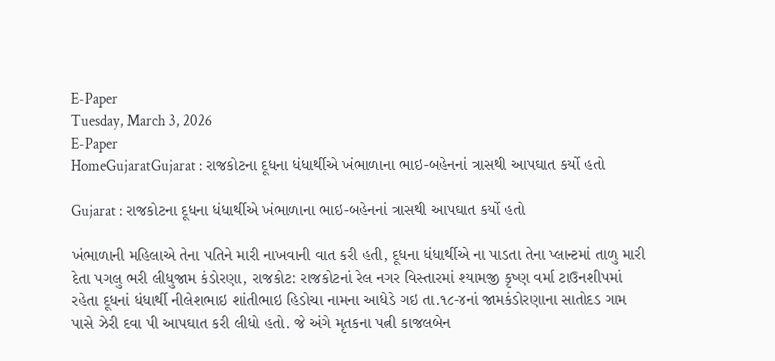E-Paper
Tuesday, March 3, 2026
E-Paper
HomeGujaratGujarat : રાજકોટના દૂધના ધંધાર્થીએ ખંભાળાના ભાઇ-બહેનનાં ત્રાસથી આપઘાત કર્યો હતો

Gujarat : રાજકોટના દૂધના ધંધાર્થીએ ખંભાળાના ભાઇ-બહેનનાં ત્રાસથી આપઘાત કર્યો હતો

ખંભાળાની મહિલાએ તેના પતિને મારી નાખવાની વાત કરી હતી, દૂધના ધંધાર્થીએ ના પાડતા તેના પ્લાન્ટમાં તાળુ મારી દેતા પગલુ ભરી લીધુજામ કંડોરણા, રાજકોટ: રાજકોટનાં રેલ નગર વિસ્તારમાં શ્યામજી કૃષ્ણ વર્મા ટાઉનશીપમાં રહેતા દૂધનાં ધંધાર્થી નીલેશભાઇ શાંતીભાઇ હિડોચા નામના આધેડે ગઇ તા.૧૮-૪નાં જામકંડોરણાના સાતોદડ ગામ પાસે ઝેરી દવા પી આપઘાત કરી લીધો હતો. જે અંગે મૃતકના પત્ની કાજલબેન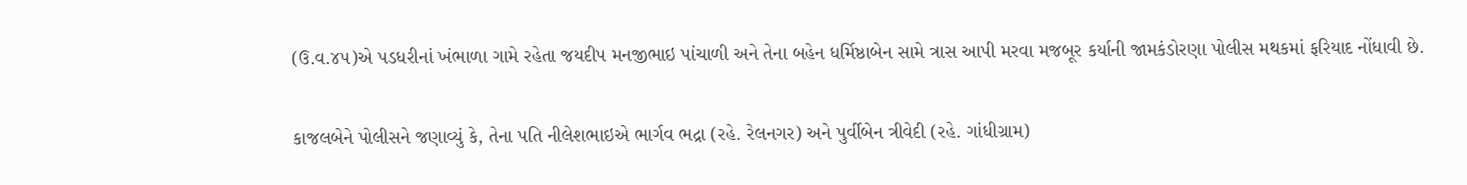(ઉ.વ.૪૫)એ પડધરીનાં ખંભાળા ગામે રહેતા જયદીપ મનજીભાઇ પાંચાળી અને તેના બહેન ધર્મિષ્ઠાબેન સામે ત્રાસ આપી મરવા મજબૂર કર્યાની જામકંડોરણા પોલીસ મથકમાં ફરિયાદ નોંધાવી છે.

કાજલબેને પોલીસને જણાવ્યું કે, તેના પતિ નીલેશભાઇએ ભાર્ગવ ભદ્રા (રહે. રેલનગર) અને પુર્વીબેન ત્રીવેદી (રહે. ગાંધીગ્રામ)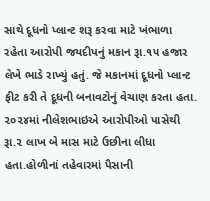સાથે દૂધનો પ્લાન્ટ શરૂ કરવા માટે ખંભાળા રહેતા આરોપી જયદીપનું મકાન રૂા.૧૫ હજાર લેખે ભાડે રાખ્યું હતું. જે મકાનમાં દૂધનો પ્લાન્ટ ફીટ કરી તે દૂધની બનાવટોનું વેચાણ કરતા હતા. ૨૦૨૪માં નીલેશભાઇએ આરોપીઓ પાસેથી રૂા.૨ લાખ બે માસ માટે ઉછીના લીધા હતા.હોળીનાં તહેવારમાં પૈસાની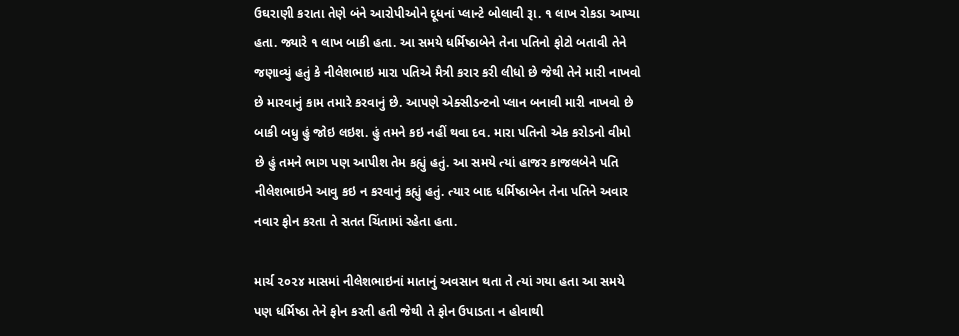ઉઘરાણી કરાતા તેણે બંને આરોપીઓને દૂધનાં પ્લાન્ટે બોલાવી રૂા. ૧ લાખ રોકડા આપ્યા હતા. જ્યારે ૧ લાખ બાકી હતા. આ સમયે ધર્મિષ્ઠાબેને તેના પતિનો ફોટો બતાવી તેને જણાવ્યું હતું કે નીલેશભાઇ મારા પતિએ મૈત્રી કરાર કરી લીધો છે જેથી તેને મારી નાખવો છે મારવાનું કામ તમારે કરવાનું છે. આપણે એક્સીડન્ટનો પ્લાન બનાવી મારી નાખવો છે બાકી બધુ હું જોઇ લઇશ. હું તમને કઇ નહીં થવા દવ. મારા પતિનો એક કરોડનો વીમો છે હું તમને ભાગ પણ આપીશ તેમ કહ્યું હતું. આ સમયે ત્યાં હાજર કાજલબેને પતિ નીલેશભાઇને આવુ કઇ ન કરવાનું કહ્યું હતું. ત્યાર બાદ ધર્મિષ્ઠાબેન તેના પતિને અવાર નવાર ફોન કરતા તે સતત ચિંતામાં રહેતા હતા.

માર્ચ ૨૦૨૪ માસમાં નીલેશભાઇનાં માતાનું અવસાન થતા તે ત્યાં ગયા હતા આ સમયે પણ ધર્મિષ્ઠા તેને ફોન કરતી હતી જેથી તે ફોન ઉપાડતા ન હોવાથી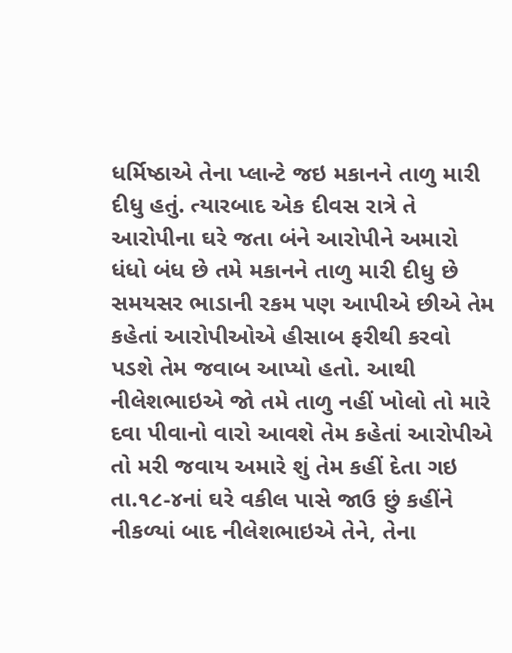ધર્મિષ્ઠાએ તેના પ્લાન્ટે જઇ મકાનને તાળુ મારી દીધુ હતું. ત્યારબાદ એક દીવસ રાત્રે તે આરોપીના ઘરે જતા બંને આરોપીને અમારો ધંધો બંધ છે તમે મકાનને તાળુ મારી દીધુ છે સમયસર ભાડાની રકમ પણ આપીએ છીએ તેમ કહેતાં આરોપીઓએ હીસાબ ફરીથી કરવો પડશે તેમ જવાબ આપ્યો હતો. આથી નીલેશભાઇએ જો તમે તાળુ નહીં ખોલો તો મારે દવા પીવાનો વારો આવશે તેમ કહેતાં આરોપીએ તો મરી જવાય અમારે શું તેમ કહીં દેતા ગઇ તા.૧૮-૪નાં ઘરે વકીલ પાસે જાઉ છું કહીંને નીકળ્યાં બાદ નીલેશભાઇએ તેને, તેના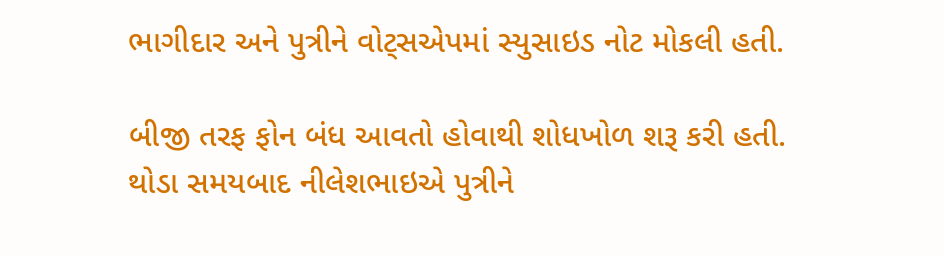ભાગીદાર અને પુત્રીને વોટ્સએપમાં સ્યુસાઇડ નોટ મોકલી હતી.

બીજી તરફ ફોન બંધ આવતો હોવાથી શોધખોળ શરૂ કરી હતી. થોડા સમયબાદ નીલેશભાઇએ પુત્રીને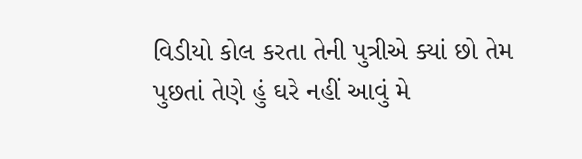વિડીયો કોલ કરતા તેની પુત્રીએ ક્યાં છો તેમ પુછતાં તેણે હું ઘરે નહીં આવું મે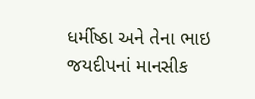ધર્મીષ્ઠા અને તેના ભાઇ જયદીપનાં માનસીક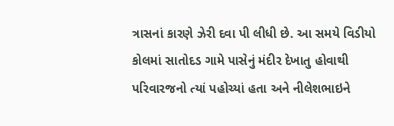ત્રાસનાં કારણે ઝેરી દવા પી લીધી છે. આ સમયે વિડીયો કોલમાં સાતોદડ ગામે પાસેનું મંદીર દેખાતુ હોવાથી પરિવારજનો ત્યાં પહોચ્યાં હતા અને નીલેશભાઇને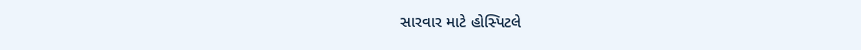સારવાર માટે હોસ્પિટલે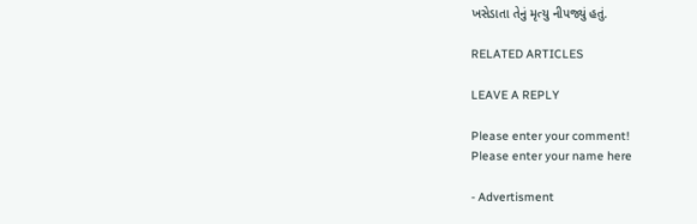ખસેડાતા તેનું મૃત્યુ નીપજ્યું હતું.

RELATED ARTICLES

LEAVE A REPLY

Please enter your comment!
Please enter your name here

- Advertisment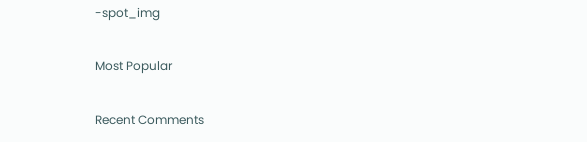-spot_img

Most Popular

Recent Comments